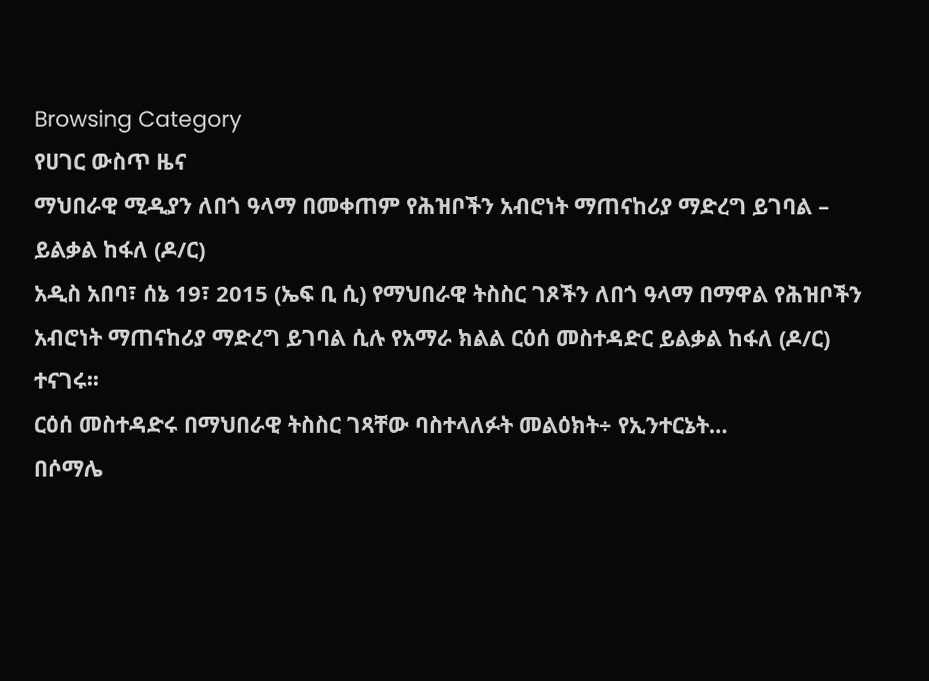Browsing Category
የሀገር ውስጥ ዜና
ማህበራዊ ሚዲያን ለበጎ ዓላማ በመቀጠም የሕዝቦችን አብሮነት ማጠናከሪያ ማድረግ ይገባል – ይልቃል ከፋለ (ዶ/ር)
አዲስ አበባ፣ ሰኔ 19፣ 2015 (ኤፍ ቢ ሲ) የማህበራዊ ትስስር ገጾችን ለበጎ ዓላማ በማዋል የሕዝቦችን አብሮነት ማጠናከሪያ ማድረግ ይገባል ሲሉ የአማራ ክልል ርዕሰ መስተዳድር ይልቃል ከፋለ (ዶ/ር) ተናገሩ፡፡
ርዕሰ መስተዳድሩ በማህበራዊ ትስስር ገጻቸው ባስተላለፉት መልዕክት÷ የኢንተርኔት…
በሶማሌ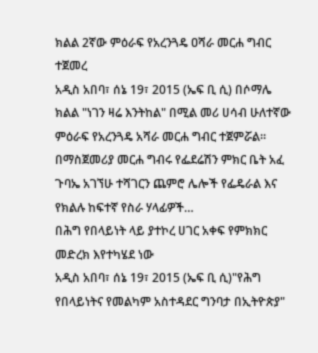ክልል 2ኛው ምዕራፍ የአረንጓዴ ዐሻራ መርሐ ግብር ተጀመረ
አዲስ አበባ፣ ሰኔ 19፣ 2015 (ኤፍ ቢ ሲ) በሶማሌ ክልል "ነገን ዛሬ እንትከል" በሚል መሪ ሀሳብ ሁለተኛው ምዕራፍ የአረንጓዴ አሻራ መርሐ ግብር ተጀምሯል።
በማስጀመሪያ መርሐ ግብሩ የፌደሬሽን ምክር ቤት አፈ ጉባኤ አገኘሁ ተሻገርን ጨምሮ ሌሎች የፌዴራል እና የክልሉ ከፍተኛ የስራ ሃላፊዎች…
በሕግ የበላይነት ላይ ያተኮረ ሀገር አቀፍ የምክክር መድረክ እየተካሄደ ነው
አዲስ አበባ፣ ሰኔ 19፣ 2015 (ኤፍ ቢ ሲ)"የሕግ የበላይነትና የመልካም አስተዳደር ግንባታ በኢትዮጵያ"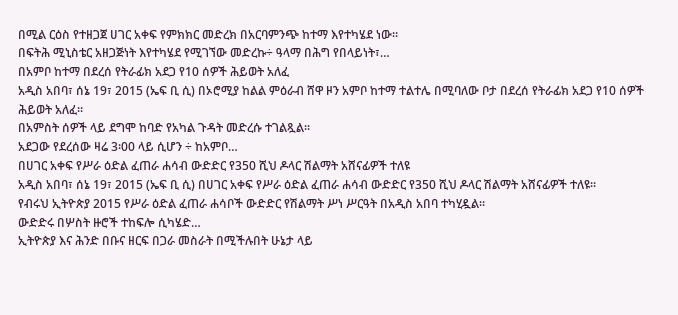በሚል ርዕስ የተዘጋጀ ሀገር አቀፍ የምክክር መድረክ በአርባምንጭ ከተማ እየተካሄደ ነው።
በፍትሕ ሚኒስቴር አዘጋጅነት እየተካሄደ የሚገኘው መድረኩ÷ ዓላማ በሕግ የበላይነት፣…
በአምቦ ከተማ በደረሰ የትራፊክ አደጋ የ10 ሰዎች ሕይወት አለፈ
አዲስ አበባ፣ ሰኔ 19፣ 2015 (ኤፍ ቢ ሲ) በኦሮሚያ ከልል ምዕራብ ሸዋ ዞን አምቦ ከተማ ተልተሌ በሚባለው ቦታ በደረሰ የትራፊክ አደጋ የ10 ሰዎች ሕይወት አለፈ፡፡
በአምስት ሰዎች ላይ ደግሞ ከባድ የአካል ጉዳት መድረሱ ተገልጿል፡፡
አደጋው የደረሰው ዛሬ 3፡00 ላይ ሲሆን ÷ ከአምቦ…
በሀገር አቀፍ የሥራ ዕድል ፈጠራ ሐሳብ ውድድር የ350 ሺህ ዶላር ሽልማት አሸናፊዎች ተለዩ
አዲስ አበባ፣ ሰኔ 19፣ 2015 (ኤፍ ቢ ሲ) በሀገር አቀፍ የሥራ ዕድል ፈጠራ ሐሳብ ውድድር የ350 ሺህ ዶላር ሽልማት አሸናፊዎች ተለዩ፡፡
የብሩህ ኢትዮጵያ 2015 የሥራ ዕድል ፈጠራ ሐሳቦች ውድድር የሽልማት ሥነ ሥርዓት በአዲስ አበባ ተካሂዷል፡፡
ውድድሩ በሦስት ዙሮች ተከፍሎ ሲካሄድ…
ኢትዮጵያ እና ሕንድ በቡና ዘርፍ በጋራ መስራት በሚችሉበት ሁኔታ ላይ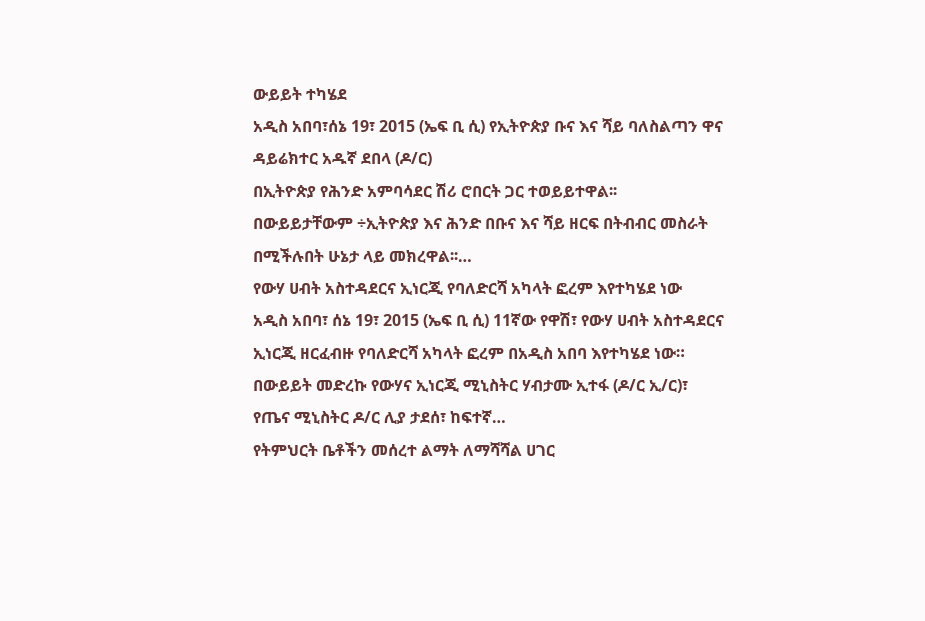ውይይት ተካሄደ
አዲስ አበባ፣ሰኔ 19፣ 2015 (ኤፍ ቢ ሲ) የኢትዮጵያ ቡና እና ሻይ ባለስልጣን ዋና ዳይሬክተር አዱኛ ደበላ (ዶ/ር)
በኢትዮጵያ የሕንድ አምባሳደር ሽሪ ሮበርት ጋር ተወይይተዋል፡፡
በውይይታቸውም ÷ኢትዮጵያ እና ሕንድ በቡና እና ሻይ ዘርፍ በትብብር መስራት በሚችሉበት ሁኔታ ላይ መክረዋል፡፡…
የውሃ ሀብት አስተዳደርና ኢነርጂ የባለድርሻ አካላት ፎረም እየተካሄደ ነው
አዲስ አበባ፣ ሰኔ 19፣ 2015 (ኤፍ ቢ ሲ) 11ኛው የዋሽ፣ የውሃ ሀብት አስተዳደርና ኢነርጂ ዘርፈብዙ የባለድርሻ አካላት ፎረም በአዲስ አበባ እየተካሄደ ነው።
በውይይት መድረኩ የውሃና ኢነርጂ ሚኒስትር ሃብታሙ ኢተፋ (ዶ/ር ኢ/ር)፣ የጤና ሚኒስትር ዶ/ር ሊያ ታደሰ፣ ከፍተኛ…
የትምህርት ቤቶችን መሰረተ ልማት ለማሻሻል ሀገር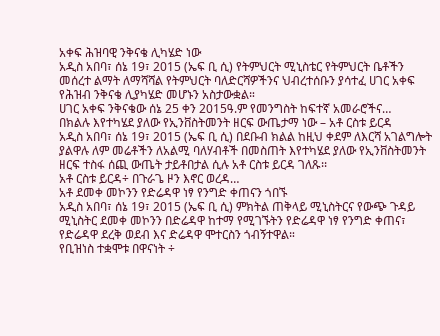አቀፍ ሕዝባዊ ንቅናቄ ሊካሄድ ነው
አዲስ አበባ፣ ሰኔ 19፣ 2015 (ኤፍ ቢ ሲ) የትምህርት ሚኒስቴር የትምህርት ቤቶችን መሰረተ ልማት ለማሻሻል የትምህርት ባለድርሻዎችንና ህብረተሰቡን ያሳተፈ ሀገር አቀፍ የሕዝብ ንቅናቄ ሊያካሄድ መሆኑን አስታውቋል።
ሀገር አቀፍ ንቅናቄው ሰኔ 25 ቀን 2015ዓ.ም የመንግስት ከፍተኛ አመራሮችና…
በክልሉ እየተካሄደ ያለው የኢንቨስትመንት ዘርፍ ውጤታማ ነው – አቶ ርስቱ ይርዳ
አዲስ አበባ፣ ሰኔ 19፣ 2015 (ኤፍ ቢ ሲ) በደቡብ ክልል ከዚህ ቀደም ለእርሻ አገልግሎት ያልዋሉ ለም መሬቶችን ለአልሚ ባለሃብቶች በመስጠት እየተካሄደ ያለው የኢንቨስትመንት ዘርፍ ተስፋ ሰጪ ውጤት ታይቶበታል ሲሉ አቶ ርስቱ ይርዳ ገለጹ፡፡
አቶ ርስቱ ይርዳ÷ በጉራጌ ዞን እኖር ወረዳ…
አቶ ደመቀ መኮንን የድሬዳዋ ነፃ የንግድ ቀጠናን ጎበኙ
አዲስ አበባ፣ ሰኔ 19፣ 2015 (ኤፍ ቢ ሲ) ምክትል ጠቅላይ ሚኒስትርና የውጭ ጉዳይ ሚኒስትር ደመቀ መኮንን በድሬዳዋ ከተማ የሚገኙትን የድሬዳዋ ነፃ የንግድ ቀጠና፣ የድሬዳዋ ደረቅ ወደብ እና ድሬዳዋ ሞተርስን ጎብኝተዋል።
የቢዝነስ ተቋሞቱ በዋናነት ÷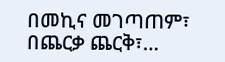በመኪና መገጣጠም፣ በጨርቃ ጨርቅ፣…